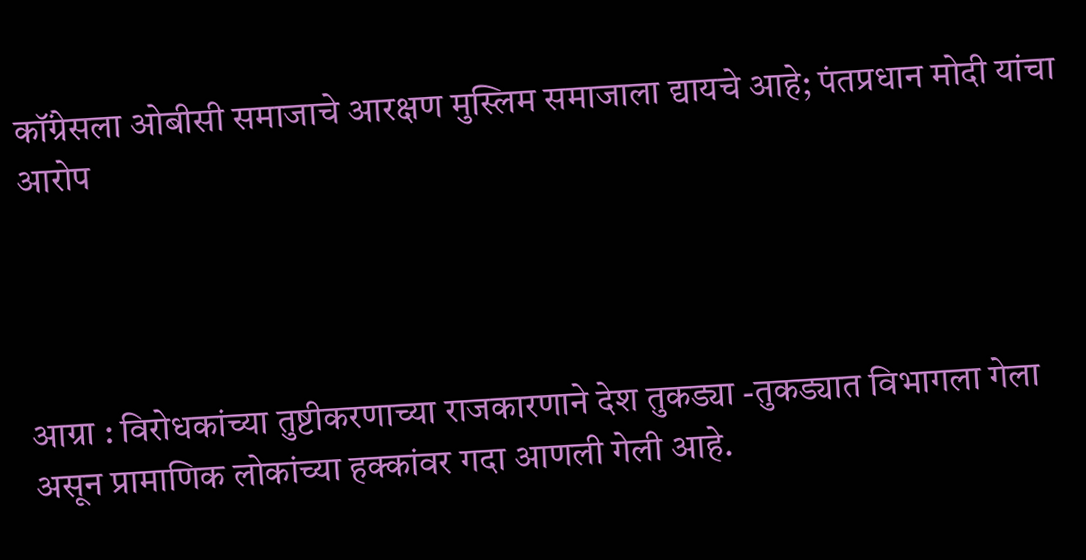कॉंग्रेसला ओबीसी समाजाचे आरक्षण मुस्लिम समाजाला द्यायचे आहे; पंतप्रधान मोदी यांचा आरोप




आग्रा : विरोधकांच्या तुष्टीकरणाच्या राजकारणाने देश तुकड्या -तुकड्यात विभागला गेला असून प्रामाणिक लोकांच्या हक्कांवर गदा आणली गेली आहे.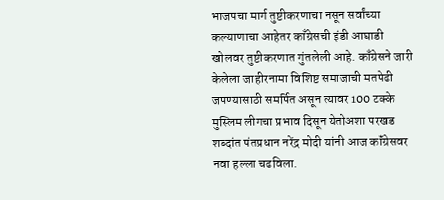भाजपचा मार्ग तुष्टीकरणाचा नसून सर्वांच्या कल्याणाचा आहेतर काँग्रेसची इंडी आघाडी खोलवर तुष्टीकरणात गुंतलेली आहे. काँग्रेसने जारी केलेला जाहीरनामा विशिष्ट समाजाची मतपेढी जपण्यासाठी समर्पित असून त्यावर 100 टक्के मुस्लिम लीगचा प्रभाव दिसून येतोअशा परखड शब्दांत पंतप्रधान नरेंद्र मोदी यांनी आज कॉंग्रेसवर नवा हल्ला चढविला.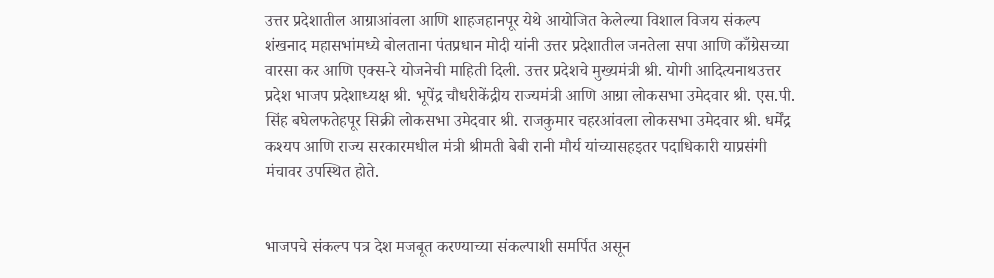उत्तर प्रदेशातील आग्राआंवला आणि शाहजहानपूर येथे आयोजित केलेल्या विशाल विजय संकल्प शंखनाद महासभांमध्ये बोलताना पंतप्रधान मोदी यांनी उत्तर प्रदेशातील जनतेला सपा आणि काँग्रेसच्या वारसा कर आणि एक्स-रे योजनेची माहिती दिली. उत्तर प्रदेशचे मुख्यमंत्री श्री. योगी आदित्यनाथउत्तर प्रदेश भाजप प्रदेशाध्यक्ष श्री. भूपेंद्र चौधरीकेंद्रीय राज्यमंत्री आणि आग्रा लोकसभा उमेदवार श्री. एस.पी. सिंह बघेलफतेहपूर सिक्री लोकसभा उमेदवार श्री. राजकुमार चहरआंवला लोकसभा उमेदवार श्री. धर्मेंद्र कश्यप आणि राज्य सरकारमधील मंत्री श्रीमती बेबी रानी मौर्य यांच्यासहइतर पदाधिकारी याप्रसंगी मंचावर उपस्थित होते.


भाजपचे संकल्प पत्र देश मजबूत करण्याच्या संकल्पाशी समर्पित असून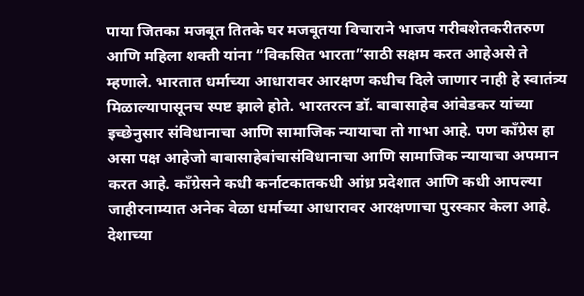पाया जितका मजबूत तितके घर मजबूतया विचाराने भाजप गरीबशेतकरीतरुण आणि महिला शक्ती यांना “विकसित भारता”साठी सक्षम करत आहेअसे ते म्हणाले. भारतात धर्माच्या आधारावर आरक्षण कधीच दिले जाणार नाही हे स्वातंत्र्य मिळाल्यापासूनच स्पष्ट झाले होते. भारतरत्न डॉ. बाबासाहेब आंबेडकर यांच्या इच्छेनुसार संविधानाचा आणि सामाजिक न्यायाचा तो गाभा आहे. पण काँग्रेस हा असा पक्ष आहेजो बाबासाहेबांचासंविधानाचा आणि सामाजिक न्यायाचा अपमान करत आहे. काँग्रेसने कधी कर्नाटकातकधी आंध्र प्रदेशात आणि कधी आपल्या जाहीरनाम्यात अनेक वेळा धर्माच्या आधारावर आरक्षणाचा पुरस्कार केला आहे. देशाच्या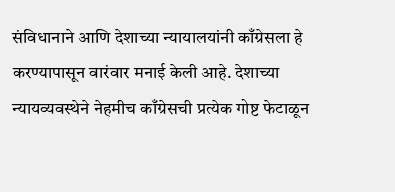संविधानाने आणि देशाच्या न्यायालयांनी काँग्रेसला हे करण्यापासून वारंवार मनाई केली आहे. देशाच्या न्यायव्यवस्थेने नेहमीच काँग्रेसची प्रत्येक गोष्ट फेटाळून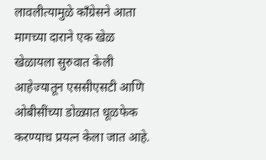लावलीत्यामुळे काँग्रेसने आता मागच्या दाराने एक खेळ खेळायला सुरुवात केली आहेज्यातून एससीएसटी आणि ओबीसींच्या डोळ्य़ात धूळफेक करण्याच प्रयत्न केला जात आहे.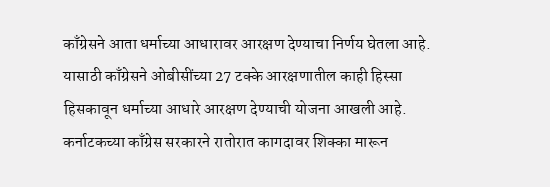काँग्रेसने आता धर्माच्या आधारावर आरक्षण देण्याचा निर्णय घेतला आहे. यासाठी काँग्रेसने ओबीसींच्या 27 टक्के आरक्षणातील काही हिस्सा हिसकावून धर्माच्या आधारे आरक्षण देण्याची योजना आखली आहे. कर्नाटकच्या काँग्रेस सरकारने रातोरात कागदावर शिक्का मारून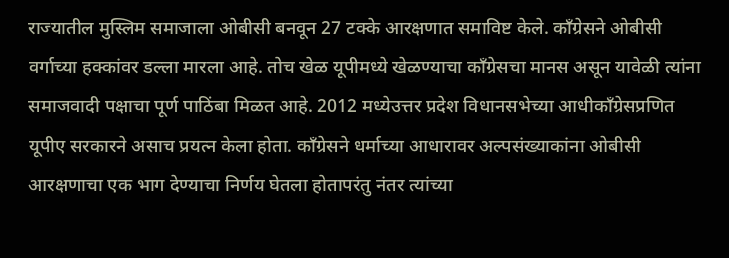राज्यातील मुस्लिम समाजाला ओबीसी बनवून 27 टक्के आरक्षणात समाविष्ट केले. काँग्रेसने ओबीसी वर्गाच्या हक्कांवर डल्ला मारला आहे. तोच खेळ यूपीमध्ये खेळण्याचा काँग्रेसचा मानस असून यावेळी त्यांना समाजवादी पक्षाचा पूर्ण पाठिंबा मिळत आहे. 2012 मध्येउत्तर प्रदेश विधानसभेच्या आधीकाँग्रेसप्रणित यूपीए सरकारने असाच प्रयत्न केला होता. काँग्रेसने धर्माच्या आधारावर अल्पसंख्याकांना ओबीसी आरक्षणाचा एक भाग देण्याचा निर्णय घेतला होतापरंतु नंतर त्यांच्या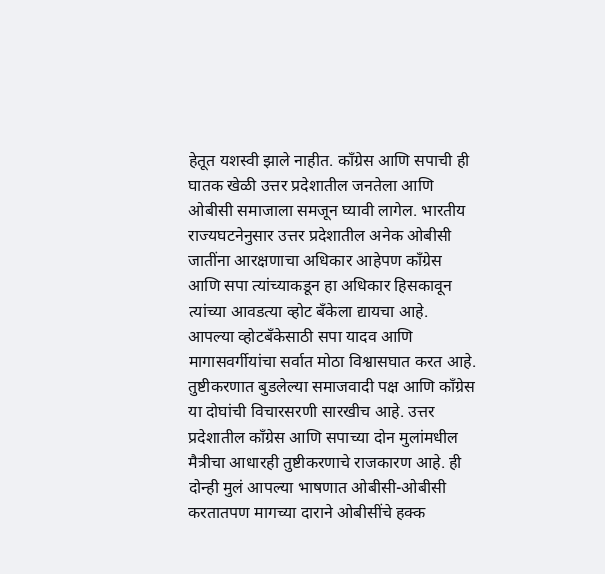हेतूत यशस्वी झाले नाहीत. काँग्रेस आणि सपाची ही घातक खेळी उत्तर प्रदेशातील जनतेला आणि ओबीसी समाजाला समजून घ्यावी लागेल. भारतीय राज्यघटनेनुसार उत्तर प्रदेशातील अनेक ओबीसी जातींना आरक्षणाचा अधिकार आहेपण काँग्रेस आणि सपा त्यांच्याकडून हा अधिकार हिसकावून त्यांच्या आवडत्या व्होट बँकेला द्यायचा आहे. आपल्या व्होटबँकेसाठी सपा यादव आणि मागासवर्गीयांचा सर्वात मोठा विश्वासघात करत आहे. तुष्टीकरणात बुडलेल्या समाजवादी पक्ष आणि काँग्रेस या दोघांची विचारसरणी सारखीच आहे. उत्तर प्रदेशातील काँग्रेस आणि सपाच्या दोन मुलांमधील मैत्रीचा आधारही तुष्टीकरणाचे राजकारण आहे. ही दोन्ही मुलं आपल्या भाषणात ओबीसी-ओबीसी करतातपण मागच्या दाराने ओबीसींचे हक्क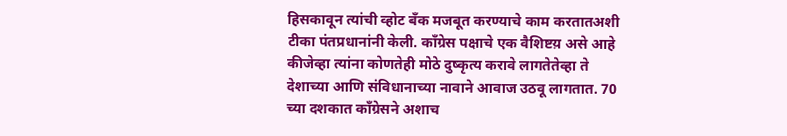हिसकावून त्यांची व्होट बँक मजबूत करण्याचे काम करतातअशी टीका पंतप्रधानांनी केली. काँग्रेस पक्षाचे एक वैशिष्टय़ असे आहे कीजेव्हा त्यांना कोणतेही मोठे दुष्कृत्य करावे लागतेतेव्हा ते देशाच्या आणि संविधानाच्या नावाने आवाज उठवू लागतात. 70 च्या दशकात काँग्रेसने अशाच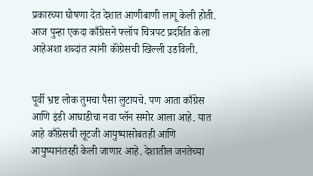प्रकारच्या घोषणा देत देशात आणीबाणी लागू केली होती. आज पुन्हा एकदा काँग्रेसने फ्लॉप चित्रपट प्रदर्शित केला आहेअशा शब्दांत त्यांनी कॉंग्रेसची खिल्ली उडविली.


पूर्वी भ्रष्ट लोक तुमचा पैसा लुटायचे. पण आता काँग्रेस आणि इंडी आघाडीचा नवा प्लॅन समोर आला आहे. यात आहे काँग्रेसची लूटजी आयुष्यासोबतही आणि आयुष्यानंतरही केली जाणार आहे. देशातील जनतेच्या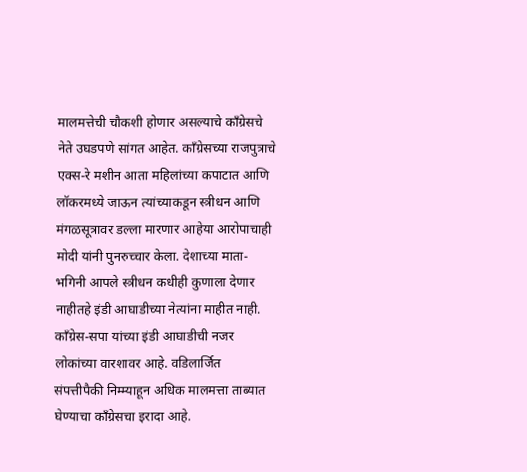मालमत्तेची चौकशी होणार असल्याचे काँग्रेसचे नेते उघडपणे सांगत आहेत. काँग्रेसच्या राजपुत्राचे एक्स-रे मशीन आता महिलांच्या कपाटात आणि लॉकरमध्ये जाऊन त्यांच्याकडून स्त्रीधन आणि मंगळसूत्रावर डल्ला मारणार आहेया आरोपाचाही मोदी यांनी पुनरुच्चार केला. देशाच्या माता-भगिनी आपले स्त्रीधन कधीही कुणाला देणार नाहीतहे इंडी आघाडीच्या नेत्यांना माहीत नाही. काँग्रेस-सपा यांच्या इंडी आघाडीची नजर लोकांच्या वारशावर आहे. वडिलार्जित संपत्तीपैकी निम्म्याहून अधिक मालमत्ता ताब्यात घेण्याचा कॉंग्रेसचा इरादा आहे.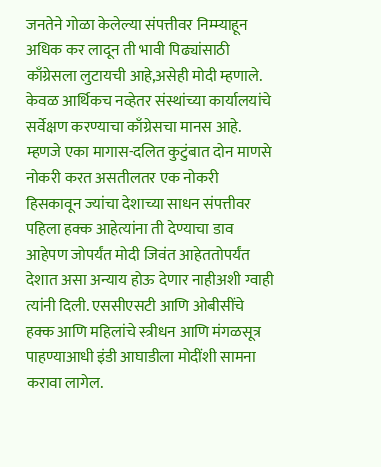जनतेने गोळा केलेल्या संपत्तीवर निम्म्याहून अधिक कर लादून ती भावी पिढ्यांसाठी काँग्रेसला लुटायची आहे,असेही मोदी म्हणाले. केवळ आर्थिकच नव्हेतर संस्थांच्या कार्यालयांचे सर्वेक्षण करण्याचा काँग्रेसचा मानस आहे. म्हणजे एका मागास-दलित कुटुंबात दोन माणसे नोकरी करत असतीलतर एक नोकरी हिसकावून ज्यांचा देशाच्या साधन संपत्तीवर पहिला हक्क आहेत्यांना ती देण्याचा डाव आहेपण जोपर्यंत मोदी जिवंत आहेततोपर्यंत देशात असा अन्याय होऊ देणार नाहीअशी ग्वाही त्यांनी दिली. एससीएसटी आणि ओबीसींचे हक्क आणि महिलांचे स्त्रीधन आणि मंगळसूत्र पाहण्याआधी इंडी आघाडीला मोदींशी सामना करावा लागेल.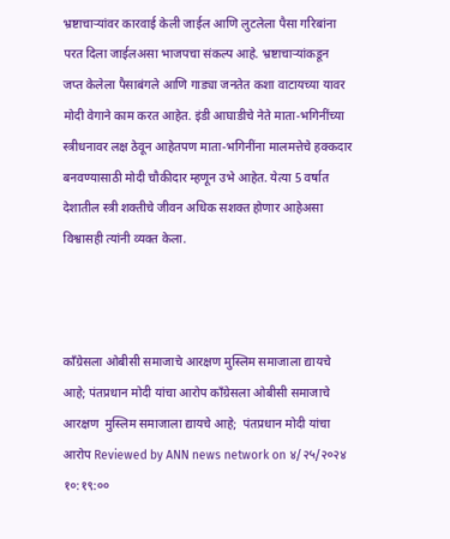भ्रष्टाचाऱ्यांवर कारवाई केली जाईल आणि लुटलेला पैसा गरिबांना परत दिला जाईलअसा भाजपचा संकल्प आहे. भ्रष्टाचाऱ्यांकडून जप्त केलेला पैसाबंगले आणि गाड्या जनतेत कशा वाटायच्या यावर मोदी वेगाने काम करत आहेत. इंडी आघाडीचे नेते माता-भगिनींच्या स्त्रीधनावर लक्ष ठेवून आहेतपण माता-भगिनींना मालमत्तेचे हक्कदार बनवण्यासाठी मोदी चौकीदार म्हणून उभे आहेत. येत्या 5 वर्षात देशातील स्त्री शक्तीचे जीवन अधिक सशक्त होणार आहेअसा विश्वासही त्यांनी व्यक्त केला.



कॉंग्रेसला ओबीसी समाजाचे आरक्षण मुस्लिम समाजाला द्यायचे आहे; पंतप्रधान मोदी यांचा आरोप कॉंग्रेसला ओबीसी समाजाचे आरक्षण  मुस्लिम समाजाला द्यायचे आहे;  पंतप्रधान मोदी यांचा आरोप Reviewed by ANN news network on ४/२५/२०२४ १०:१९:००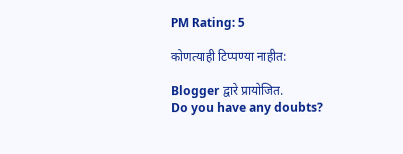PM Rating: 5

कोणत्याही टिप्पण्‍या नाहीत:

Blogger द्वारे प्रायोजित.
Do you have any doubts?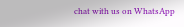chat with us on WhatsApp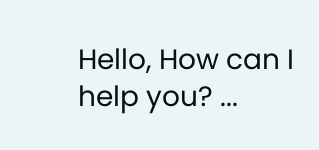Hello, How can I help you? ...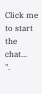Click me to start the chat...
".